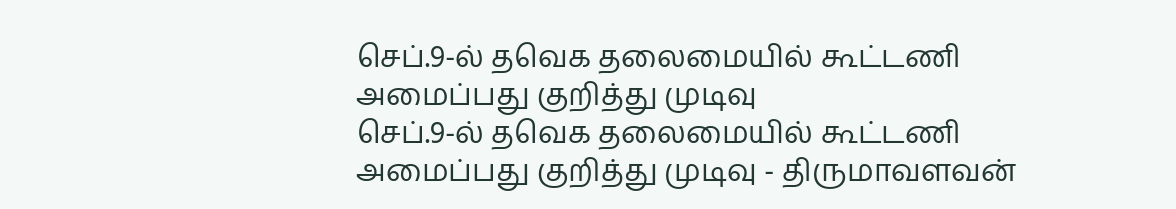செப்.9-ல் தவெக தலைமையில் கூட்டணி அமைப்பது குறித்து முடிவு
செப்.9-ல் தவெக தலைமையில் கூட்டணி அமைப்பது குறித்து முடிவு - திருமாவளவன்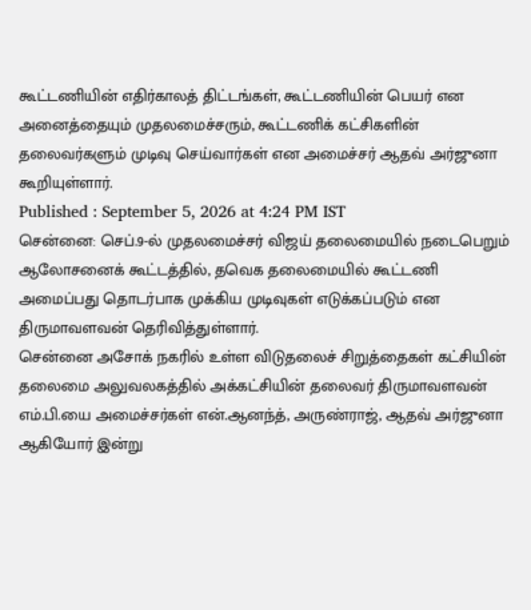கூட்டணியின் எதிர்காலத் திட்டங்கள், கூட்டணியின் பெயர் என அனைத்தையும் முதலமைச்சரும், கூட்டணிக் கட்சிகளின் தலைவர்களும் முடிவு செய்வார்கள் என அமைச்சர் ஆதவ் அர்ஜுனா கூறியுள்ளார்.
Published : September 5, 2026 at 4:24 PM IST
சென்னை: செப்.9-ல் முதலமைச்சர் விஜய் தலைமையில் நடைபெறும் ஆலோசனைக் கூட்டத்தில், தவெக தலைமையில் கூட்டணி அமைப்பது தொடர்பாக முக்கிய முடிவுகள் எடுக்கப்படும் என திருமாவளவன் தெரிவித்துள்ளார்.
சென்னை அசோக் நகரில் உள்ள விடுதலைச் சிறுத்தைகள் கட்சியின் தலைமை அலுவலகத்தில் அக்கட்சியின் தலைவர் திருமாவளவன் எம்.பி.யை அமைச்சர்கள் என்.ஆனந்த், அருண்ராஜ், ஆதவ் அர்ஜுனா ஆகியோர் இன்று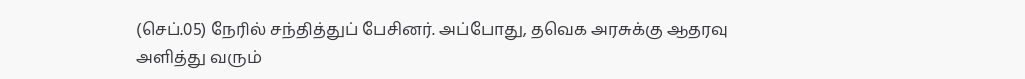(செப்.05) நேரில் சந்தித்துப் பேசினர். அப்போது, தவெக அரசுக்கு ஆதரவு அளித்து வரும்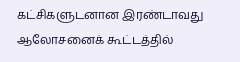கட்சிகளுடனான இரண்டாவது ஆலோசனைக் கூட்டத்தில்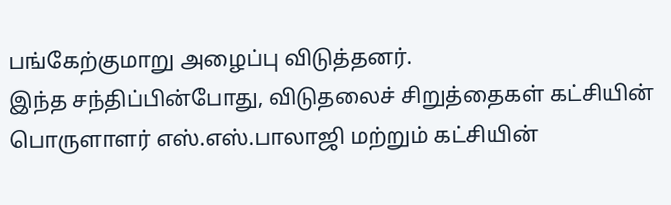பங்கேற்குமாறு அழைப்பு விடுத்தனர்.
இந்த சந்திப்பின்போது, விடுதலைச் சிறுத்தைகள் கட்சியின் பொருளாளர் எஸ்.எஸ்.பாலாஜி மற்றும் கட்சியின்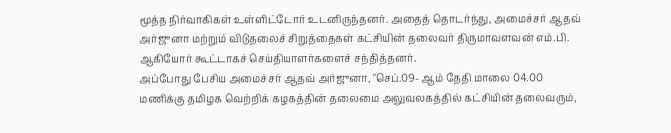மூத்த நிர்வாகிகள் உள்ளிட்டோர் உடனிருந்தனர். அதைத் தொடர்ந்து, அமைச்சர் ஆதவ் அர்ஜுனா மற்றும் விடுதலைச் சிறுத்தைகள் கட்சியின் தலைவர் திருமாவளவன் எம்.பி. ஆகியோர் கூட்டாகச் செய்தியாளர்களைச் சந்தித்தனர்.
அப்போது பேசிய அமைச்சர் ஆதவ் அர்ஜுனா, "செப்.09- ஆம் தேதி மாலை 04.00 மணிக்கு தமிழக வெற்றிக் கழகத்தின் தலைமை அலுவலகத்தில் கட்சியின் தலைவரும்,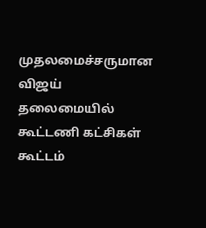முதலமைச்சருமான விஜய் தலைமையில் கூட்டணி கட்சிகள் கூட்டம்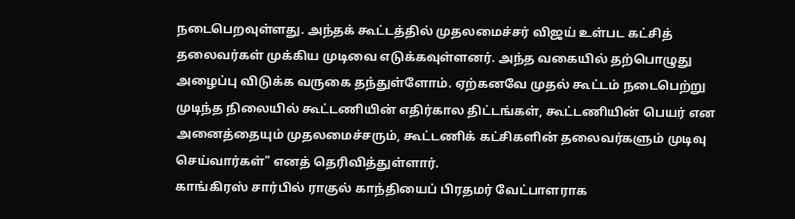நடைபெறவுள்ளது. அந்தக் கூட்டத்தில் முதலமைச்சர் விஜய் உள்பட கட்சித் தலைவர்கள் முக்கிய முடிவை எடுக்கவுள்ளனர். அந்த வகையில் தற்பொழுது அழைப்பு விடுக்க வருகை தந்துள்ளோம். ஏற்கனவே முதல் கூட்டம் நடைபெற்று முடிந்த நிலையில் கூட்டணியின் எதிர்கால திட்டங்கள், கூட்டணியின் பெயர் என அனைத்தையும் முதலமைச்சரும், கூட்டணிக் கட்சிகளின் தலைவர்களும் முடிவு செய்வார்கள்" எனத் தெரிவித்துள்ளார்.
காங்கிரஸ் சார்பில் ராகுல் காந்தியைப் பிரதமர் வேட்பாளராக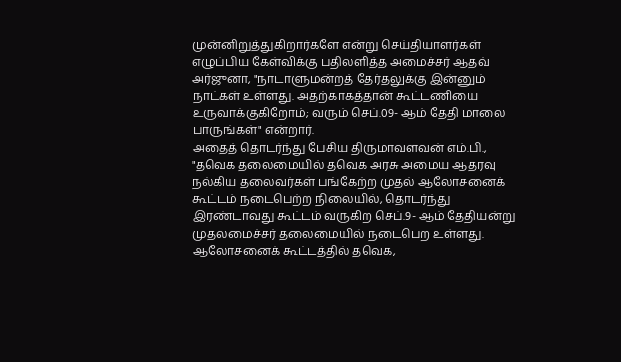முன்னிறுத்துகிறார்களே என்று செய்தியாளர்கள் எழுப்பிய கேள்விக்கு பதிலளித்த அமைச்சர் ஆதவ் அர்ஜுனா, "நாடாளுமன்றத் தேர்தலுக்கு இன்னும் நாட்கள் உள்ளது. அதற்காகத்தான் கூட்டணியை உருவாக்குகிறோம்; வரும் செப்.09- ஆம் தேதி மாலை பாருங்கள்" என்றார்.
அதைத் தொடர்ந்து பேசிய திருமாவளவன் எம்.பி., "தவெக தலைமையில் தவெக அரசு அமைய ஆதரவு நல்கிய தலைவர்கள் பங்கேற்ற முதல் ஆலோசனைக் கூட்டம் நடைபெற்ற நிலையில், தொடர்ந்து இரண்டாவது கூட்டம் வருகிற செப்.9- ஆம் தேதியன்று முதலமைச்சர் தலைமையில் நடைபெற உள்ளது. ஆலோசனைக் கூட்டத்தில் தவெக,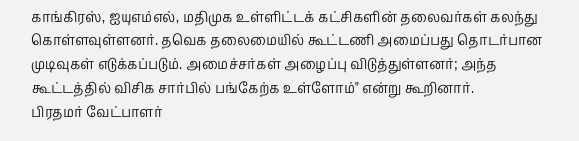காங்கிரஸ், ஐயுஎம்எல், மதிமுக உள்ளிட்டக் கட்சிகளின் தலைவர்கள் கலந்து கொள்ளவுள்ளனர். தவெக தலைமையில் கூட்டணி அமைப்பது தொடர்பான முடிவுகள் எடுக்கப்படும். அமைச்சர்கள் அழைப்பு விடுத்துள்ளனர்; அந்த கூட்டத்தில் விசிக சார்பில் பங்கேற்க உள்ளோம்" என்று கூறினார்.
பிரதமர் வேட்பாளர்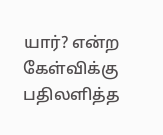யார்? என்ற கேள்விக்கு பதிலளித்த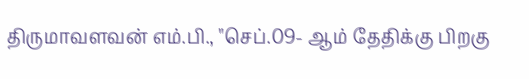திருமாவளவன் எம்.பி., "செப்.09- ஆம் தேதிக்கு பிறகு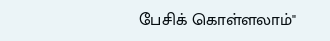பேசிக் கொள்ளலாம்"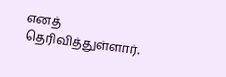எனத் தெரிவித்துள்ளார்.